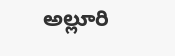అల్లూరి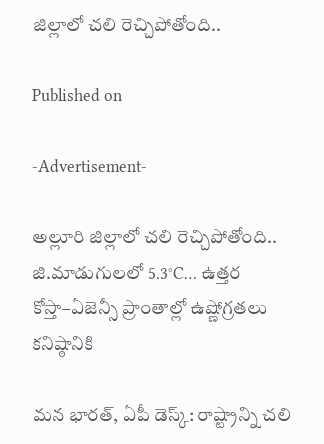జిల్లాలో చలి రెచ్చిపోతోంది..

Published on

-Advertisement-

అల్లూరి జిల్లాలో చలి రెచ్చిపోతోంది..
జి.మాడుగులలో 5.3°C… ఉత్తర కోస్తా–ఏజెన్సీ ప్రాంతాల్లో ఉష్ణోగ్రతలు కనిష్ఠానికి

మన భారత్, ఏపీ డెస్క్: రాష్ట్రాన్ని చలి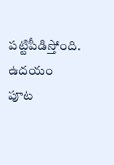పట్టిపీడిస్తోంది. ఉదయం పూట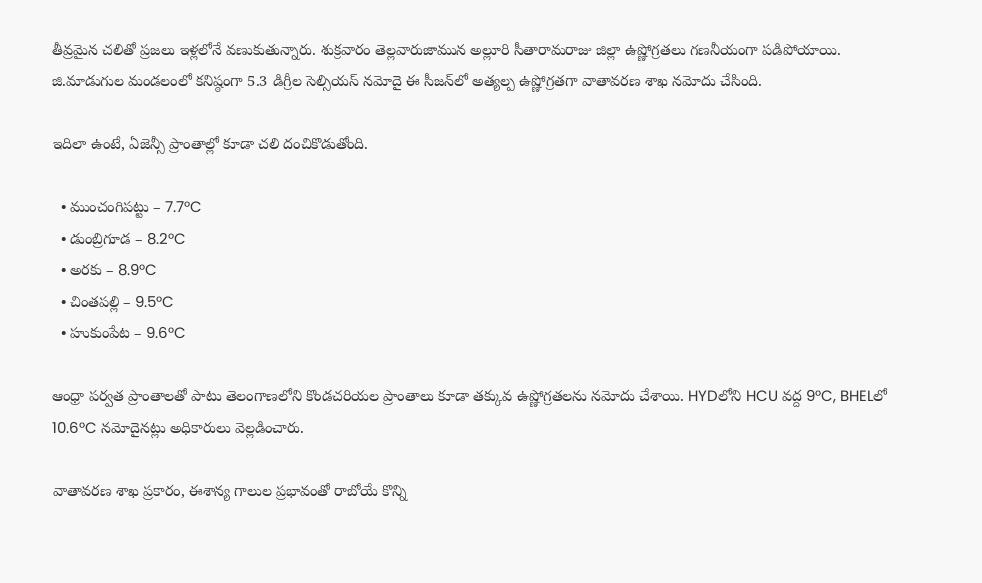తీవ్రమైన చలితో ప్రజలు ఇళ్లలోనే వణుకుతున్నారు. శుక్రవారం తెల్లవారుజామున అల్లూరి సీతారామరాజు జిల్లా ఉష్ణోగ్రతలు గణనీయంగా పడిపోయాయి. జి.మాడుగుల మండలంలో కనిష్ఠంగా 5.3 డిగ్రీల సెల్సియస్ నమోదై ఈ సీజన్‌లో అత్యల్ప ఉష్ణోగ్రతగా వాతావరణ శాఖ నమోదు చేసింది.

ఇదిలా ఉంటే, ఏజెన్సీ ప్రాంతాల్లో కూడా చలి దంచికొడుతోంది.

  • ముంచంగిపట్టు – 7.7°C
  • డుంబ్రిగూడ – 8.2°C
  • అరకు – 8.9°C
  • చింతపల్లి – 9.5°C
  • హుకుంపేట – 9.6°C

ఆంధ్రా పర్వత ప్రాంతాలతో పాటు తెలంగాణలోని కొండచరియల ప్రాంతాలు కూడా తక్కువ ఉష్ణోగ్రతలను నమోదు చేశాయి. HYDలోని HCU వద్ద 9°C, BHELలో 10.6°C నమోదైనట్లు అధికారులు వెల్లడించారు.

వాతావరణ శాఖ ప్రకారం, ఈశాన్య గాలుల ప్రభావంతో రాబోయే కొన్ని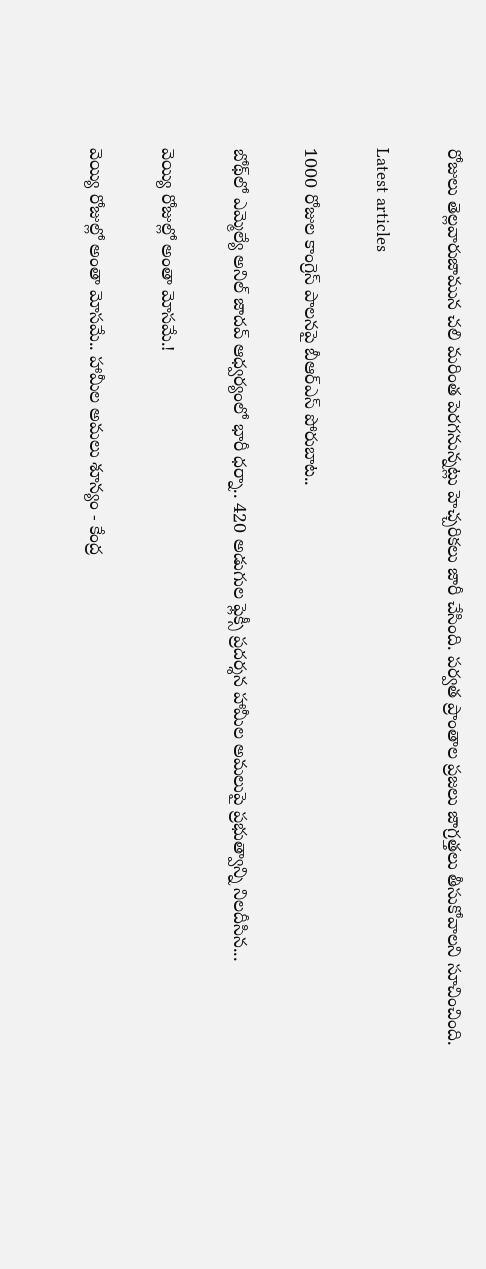రోజులు తెల్లవారుజామున చలి మరింత పెరగనున్నట్లు హెచ్చరికలు జారీ చేసింది. పర్వత ప్రాంతాల ప్రజలు జాగ్రత్తలు తీసుకోవాలని సూచించింది.

Latest articles

1000 రోజుల కాంగ్రెస్ పాలనపై బీఆర్ఎస్ పోరుబాట..

బోథ్‌లో ఎమ్మెల్యే అనిల్ జాదవ్ ఆధ్వర్యంలో భారీ ధర్నా.. 420 అడుగుల ఫ్లెక్సీ ప్రదర్శన హామీల అమలుపై ప్రభుత్వాన్ని నిలదీసిన...

వెయ్యి రోజుల్లో అంతా మోసమే.!

వెయ్యి రోజుల్లో అంతా మోసమే.. హామీల అమలు శూన్యం - కేంద్ర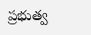ప్రభుత్వ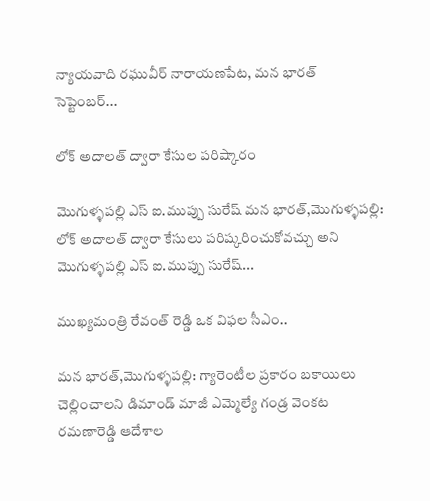న్యాయవాది రఘువీర్ నారాయణపేట, మన భారత్ సెప్టెంబర్...

లోక్ అదాలత్ ద్వారా కేసుల పరిష్కారం

మొగుళ్ళపల్లి ఎస్ ఐ.ముప్పు సురేష్ మన భారత్,మొగుళ్ళపల్లి: లోక్ అదాలత్ ద్వారా కేసులు పరిష్కరించుకోవచ్చు అని మొగుళ్ళపల్లి ఎస్ ఐ.ముప్పు సురేష్...

ముఖ్యమంత్రి రేవంత్ రెడ్డి ఒక విఫల సీఎం..

మన భారత్,మొగుళ్ళపల్లి: గ్యారెంటీల ప్రకారం బకాయిలు చెల్లించాలని డిమాండ్ మాజీ ఎమ్మెల్యే గండ్ర వెంకట రమణారెడ్డి ఆదేశాల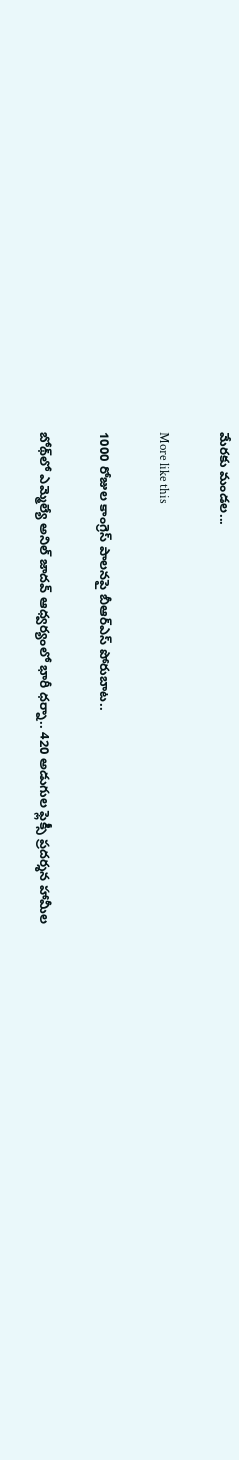మేరకు మండల...

More like this

1000 రోజుల కాంగ్రెస్ పాలనపై బీఆర్ఎస్ పోరుబాట..

బోథ్‌లో ఎమ్మెల్యే అనిల్ జాదవ్ ఆధ్వర్యంలో భారీ ధర్నా.. 420 అడుగుల ఫ్లెక్సీ ప్రదర్శన హామీల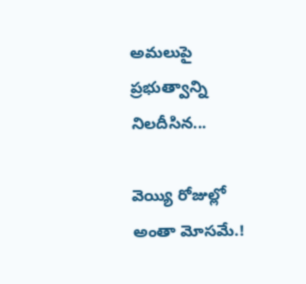అమలుపై ప్రభుత్వాన్ని నిలదీసిన...

వెయ్యి రోజుల్లో అంతా మోసమే.!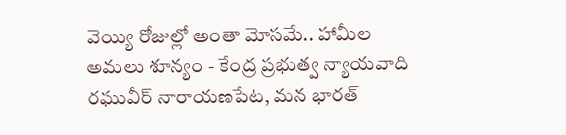వెయ్యి రోజుల్లో అంతా మోసమే.. హామీల అమలు శూన్యం - కేంద్ర ప్రభుత్వ న్యాయవాది రఘువీర్ నారాయణపేట, మన భారత్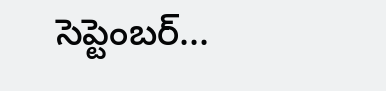సెప్టెంబర్...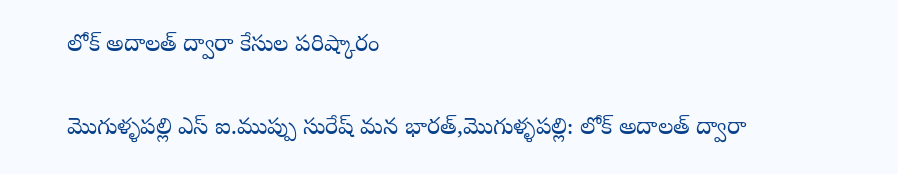లోక్ అదాలత్ ద్వారా కేసుల పరిష్కారం

మొగుళ్ళపల్లి ఎస్ ఐ.ముప్పు సురేష్ మన భారత్,మొగుళ్ళపల్లి: లోక్ అదాలత్ ద్వారా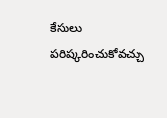కేసులు పరిష్కరించుకోవచ్చు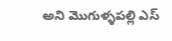అని మొగుళ్ళపల్లి ఎస్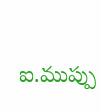ఐ.ముప్పు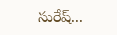సురేష్...